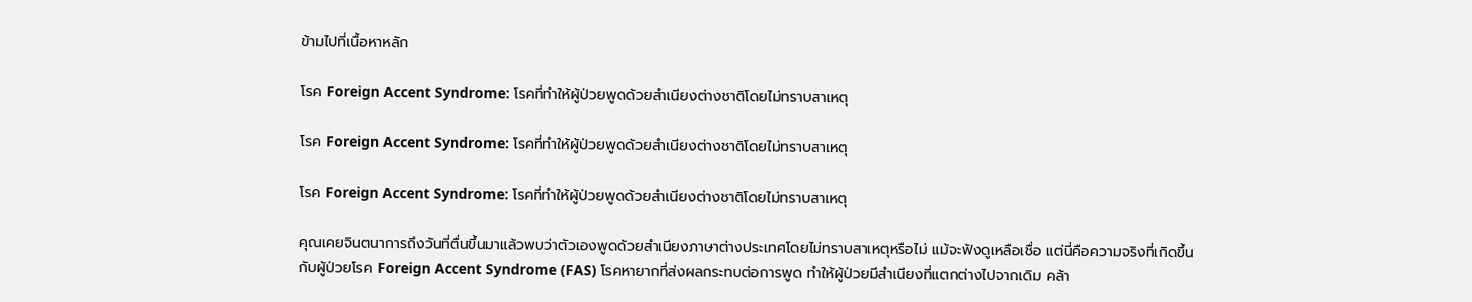ข้ามไปที่เนื้อหาหลัก

โรค Foreign Accent Syndrome: โรคที่ทำให้ผู้ป่วยพูดด้วยสำเนียงต่างชาติโดยไม่ทราบสาเหตุ

โรค Foreign Accent Syndrome: โรคที่ทำให้ผู้ป่วยพูดด้วยสำเนียงต่างชาติโดยไม่ทราบสาเหตุ

โรค Foreign Accent Syndrome: โรคที่ทำให้ผู้ป่วยพูดด้วยสำเนียงต่างชาติโดยไม่ทราบสาเหตุ

คุณเคยจินตนาการถึงวันที่ตื่นขึ้นมาแล้วพบว่าตัวเองพูดด้วยสำเนียงภาษาต่างประเทศโดยไม่ทราบสาเหตุหรือไม่ แม้จะฟังดูเหลือเชื่อ แต่นี่คือความจริงที่เกิดขึ้นกับผู้ป่วยโรค Foreign Accent Syndrome (FAS) โรคหายากที่ส่งผลกระทบต่อการพูด ทำให้ผู้ป่วยมีสำเนียงที่แตกต่างไปจากเดิม คล้า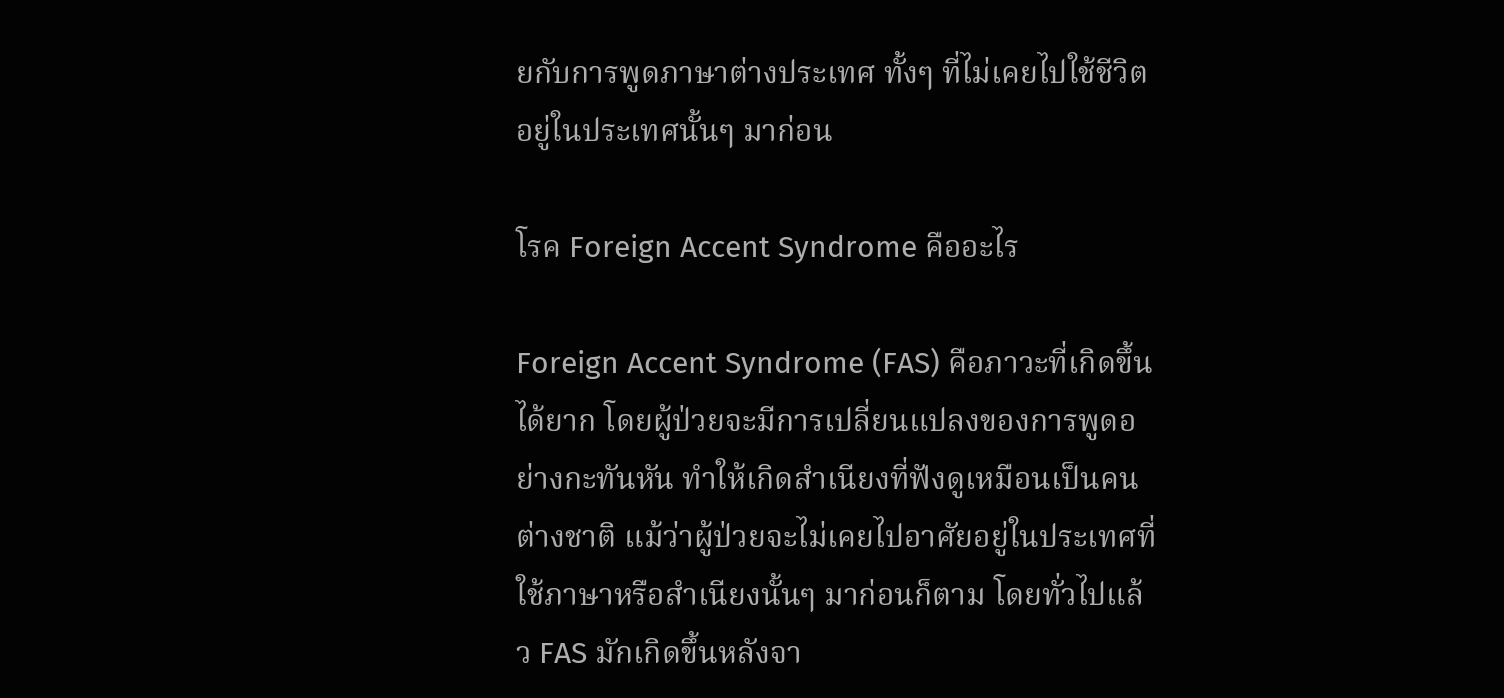ยกับการพูดภาษาต่างประเทศ ทั้งๆ ที่ไม่เคยไปใช้ชีวิตอยู่ในประเทศนั้นๆ มาก่อน

โรค Foreign Accent Syndrome คืออะไร

Foreign Accent Syndrome (FAS) คือภาวะที่เกิดขึ้นได้ยาก โดยผู้ป่วยจะมีการเปลี่ยนแปลงของการพูดอย่างกะทันหัน ทำให้เกิดสำเนียงที่ฟังดูเหมือนเป็นคนต่างชาติ แม้ว่าผู้ป่วยจะไม่เคยไปอาศัยอยู่ในประเทศที่ใช้ภาษาหรือสำเนียงนั้นๆ มาก่อนก็ตาม โดยทั่วไปแล้ว FAS มักเกิดขึ้นหลังจา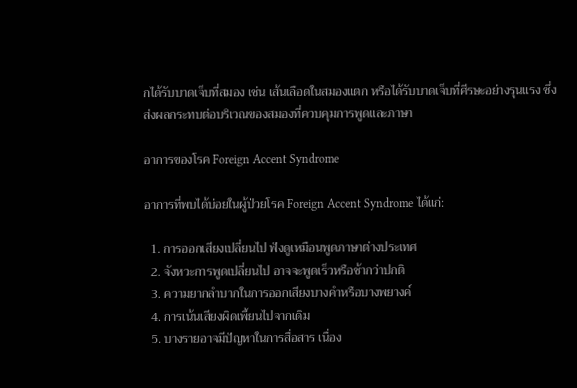กได้รับบาดเจ็บที่สมอง เช่น เส้นเลือดในสมองแตก หรือได้รับบาดเจ็บที่ศีรษะอย่างรุนแรง ซึ่งส่งผลกระทบต่อบริเวณของสมองที่ควบคุมการพูดและภาษา

อาการของโรค Foreign Accent Syndrome

อาการที่พบได้บ่อยในผู้ป่วยโรค Foreign Accent Syndrome ได้แก่:

  1. การออกเสียงเปลี่ยนไป ฟังดูเหมือนพูดภาษาต่างประเทศ
  2. จังหวะการพูดเปลี่ยนไป อาจจะพูดเร็วหรือช้ากว่าปกติ
  3. ความยากลำบากในการออกเสียงบางคำหรือบางพยางค์
  4. การเน้นเสียงผิดเพี้ยนไปจากเดิม
  5. บางรายอาจมีปัญหาในการสื่อสาร เนื่อง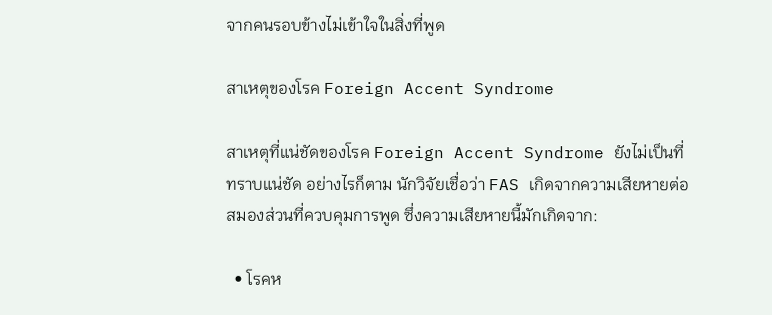จากคนรอบข้างไม่เข้าใจในสิ่งที่พูด

สาเหตุของโรค Foreign Accent Syndrome

สาเหตุที่แน่ชัดของโรค Foreign Accent Syndrome ยังไม่เป็นที่ทราบแน่ชัด อย่างไรก็ตาม นักวิจัยเชื่อว่า FAS เกิดจากความเสียหายต่อสมองส่วนที่ควบคุมการพูด ซึ่งความเสียหายนี้มักเกิดจาก:

  • โรคห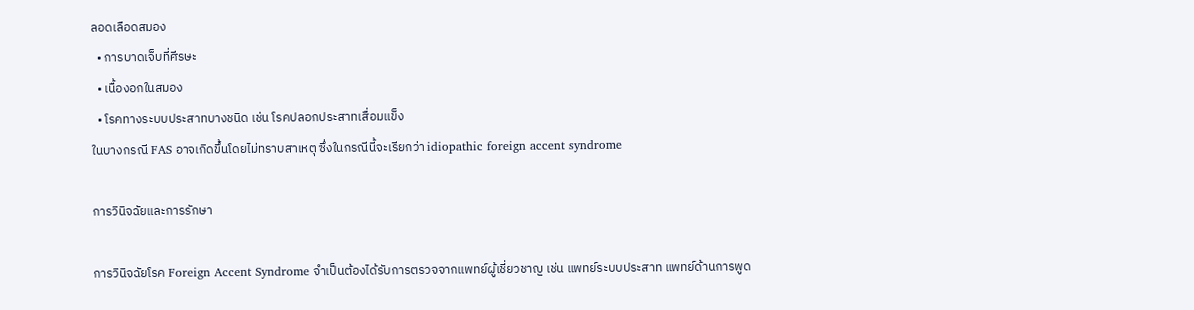ลอดเลือดสมอง
  • การบาดเจ็บที่ศีรษะ
  • เนื้องอกในสมอง
  • โรคทางระบบประสาทบางชนิด เช่น โรคปลอกประสาทเสื่อมแข็ง
ในบางกรณี FAS อาจเกิดขึ้นโดยไม่ทราบสาเหตุ ซึ่งในกรณีนี้จะเรียกว่า idiopathic foreign accent syndrome

การวินิจฉัยและการรักษา

การวินิจฉัยโรค Foreign Accent Syndrome จำเป็นต้องได้รับการตรวจจากแพทย์ผู้เชี่ยวชาญ เช่น แพทย์ระบบประสาท แพทย์ด้านการพูด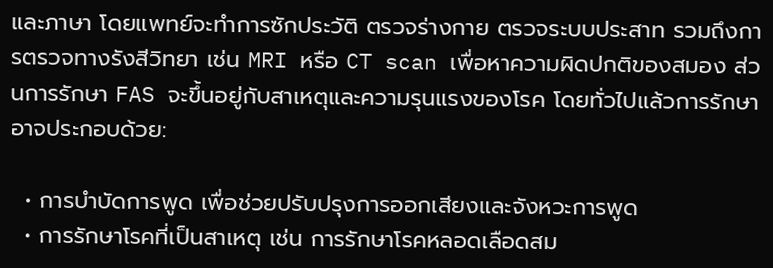และภาษา โดยแพทย์จะทำการซักประวัติ ตรวจร่างกาย ตรวจระบบประสาท รวมถึงการตรวจทางรังสีวิทยา เช่น MRI หรือ CT scan เพื่อหาความผิดปกติของสมอง ส่วนการรักษา FAS จะขึ้นอยู่กับสาเหตุและความรุนแรงของโรค โดยทั่วไปแล้วการรักษาอาจประกอบด้วย:

  • การบำบัดการพูด เพื่อช่วยปรับปรุงการออกเสียงและจังหวะการพูด
  • การรักษาโรคที่เป็นสาเหตุ เช่น การรักษาโรคหลอดเลือดสม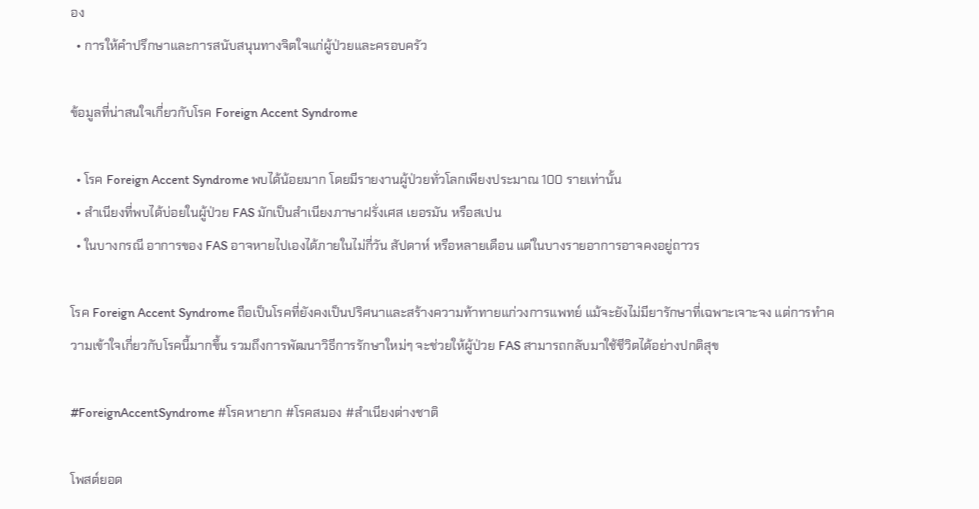อง
  • การให้คำปรึกษาและการสนับสนุนทางจิตใจแก่ผู้ป่วยและครอบครัว

ข้อมูลที่น่าสนใจเกี่ยวกับโรค Foreign Accent Syndrome

  • โรค Foreign Accent Syndrome พบได้น้อยมาก โดยมีรายงานผู้ป่วยทั่วโลกเพียงประมาณ 100 รายเท่านั้น
  • สำเนียงที่พบได้บ่อยในผู้ป่วย FAS มักเป็นสำเนียงภาษาฝรั่งเศส เยอรมัน หรือสเปน
  • ในบางกรณี อาการของ FAS อาจหายไปเองได้ภายในไม่กี่วัน สัปดาห์ หรือหลายเดือน แต่ในบางรายอาการอาจคงอยู่ถาวร

โรค Foreign Accent Syndrome ถือเป็นโรคที่ยังคงเป็นปริศนาและสร้างความท้าทายแก่วงการแพทย์ แม้จะยังไม่มียารักษาที่เฉพาะเจาะจง แต่การทำความเข้าใจเกี่ยวกับโรคนี้มากขึ้น รวมถึงการพัฒนาวิธีการรักษาใหม่ๆ จะช่วยให้ผู้ป่วย FAS สามารถกลับมาใช้ชีวิตได้อย่างปกติสุข

#ForeignAccentSyndrome #โรคหายาก #โรคสมอง #สำเนียงต่างชาติ

โพสต์ยอด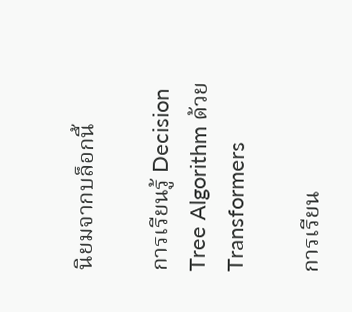นิยมจากบล็อกนี้

การเรียนรู้ Decision Tree Algorithm ด้วย Transformers

การเรียน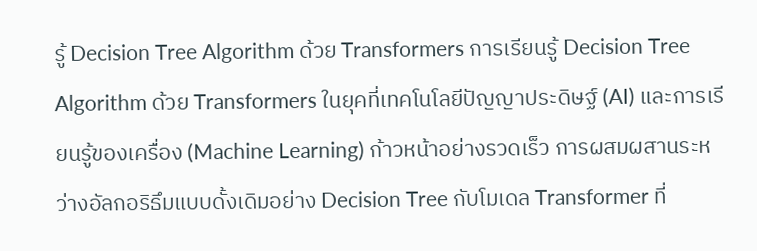รู้ Decision Tree Algorithm ด้วย Transformers การเรียนรู้ Decision Tree Algorithm ด้วย Transformers ในยุคที่เทคโนโลยีปัญญาประดิษฐ์ (AI) และการเรียนรู้ของเครื่อง (Machine Learning) ก้าวหน้าอย่างรวดเร็ว การผสมผสานระหว่างอัลกอริธึมแบบดั้งเดิมอย่าง Decision Tree กับโมเดล Transformer ที่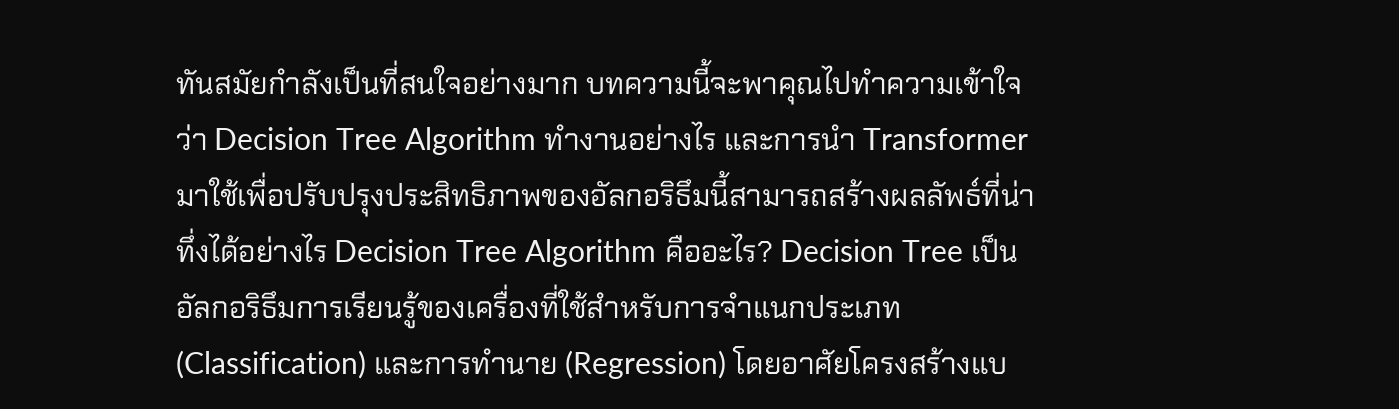ทันสมัยกำลังเป็นที่สนใจอย่างมาก บทความนี้จะพาคุณไปทำความเข้าใจว่า Decision Tree Algorithm ทำงานอย่างไร และการนำ Transformer มาใช้เพื่อปรับปรุงประสิทธิภาพของอัลกอริธึมนี้สามารถสร้างผลลัพธ์ที่น่าทึ่งได้อย่างไร Decision Tree Algorithm คืออะไร? Decision Tree เป็นอัลกอริธึมการเรียนรู้ของเครื่องที่ใช้สำหรับการจำแนกประเภท (Classification) และการทำนาย (Regression) โดยอาศัยโครงสร้างแบ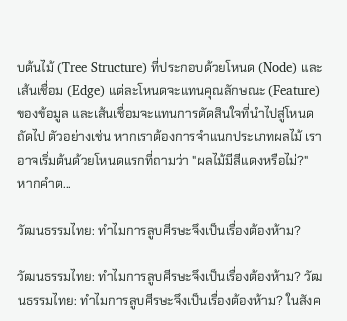บต้นไม้ (Tree Structure) ที่ประกอบด้วยโหนด (Node) และเส้นเชื่อม (Edge) แต่ละโหนดจะแทนคุณลักษณะ (Feature) ของข้อมูล และเส้นเชื่อมจะแทนการตัดสินใจที่นำไปสู่โหนดถัดไป ตัวอย่างเช่น หากเราต้องการจำแนกประเภทผลไม้ เราอาจเริ่มต้นด้วยโหนดแรกที่ถามว่า "ผลไม้มีสีแดงหรือไม่?" หากคำต...

วัฒนธรรมไทย: ทำไมการลูบศีรษะจึงเป็นเรื่องต้องห้าม?

วัฒนธรรมไทย: ทำไมการลูบศีรษะจึงเป็นเรื่องต้องห้าม? วัฒนธรรมไทย: ทำไมการลูบศีรษะจึงเป็นเรื่องต้องห้าม? ในสังค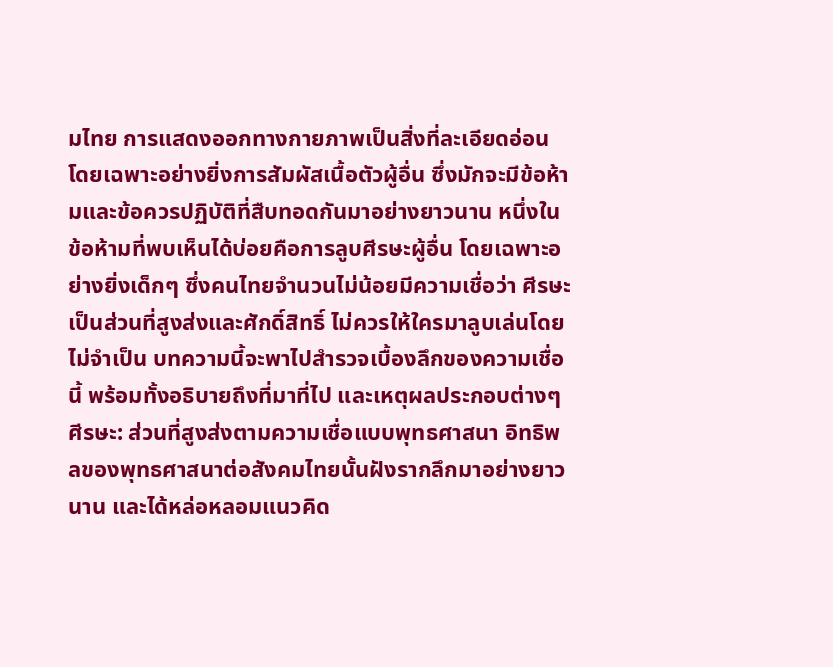มไทย การแสดงออกทางกายภาพเป็นสิ่งที่ละเอียดอ่อน โดยเฉพาะอย่างยิ่งการสัมผัสเนื้อตัวผู้อื่น ซึ่งมักจะมีข้อห้ามและข้อควรปฏิบัติที่สืบทอดกันมาอย่างยาวนาน หนึ่งในข้อห้ามที่พบเห็นได้บ่อยคือการลูบศีรษะผู้อื่น โดยเฉพาะอย่างยิ่งเด็กๆ ซึ่งคนไทยจำนวนไม่น้อยมีความเชื่อว่า ศีรษะเป็นส่วนที่สูงส่งและศักดิ์สิทธิ์ ไม่ควรให้ใครมาลูบเล่นโดยไม่จำเป็น บทความนี้จะพาไปสำรวจเบื้องลึกของความเชื่อนี้ พร้อมทั้งอธิบายถึงที่มาที่ไป และเหตุผลประกอบต่างๆ ศีรษะ: ส่วนที่สูงส่งตามความเชื่อแบบพุทธศาสนา อิทธิพลของพุทธศาสนาต่อสังคมไทยนั้นฝังรากลึกมาอย่างยาวนาน และได้หล่อหลอมแนวคิด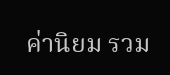ค่านิยม รวม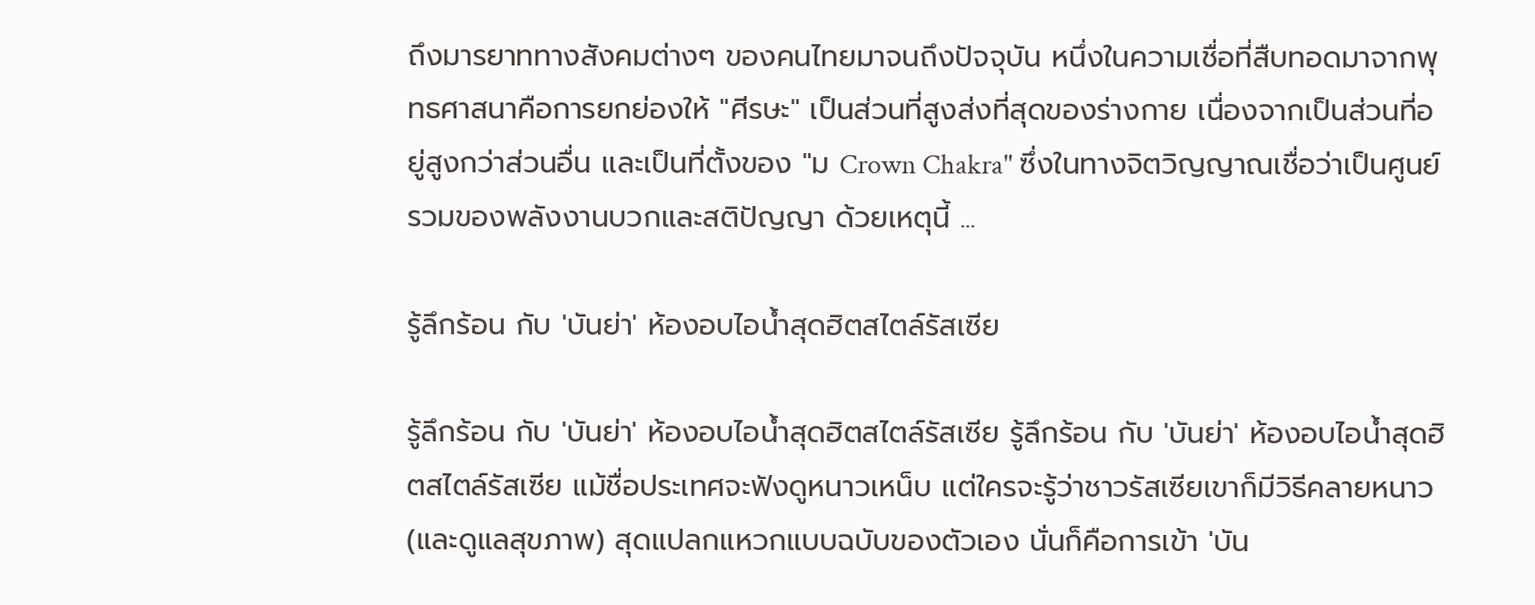ถึงมารยาททางสังคมต่างๆ ของคนไทยมาจนถึงปัจจุบัน หนึ่งในความเชื่อที่สืบทอดมาจากพุทธศาสนาคือการยกย่องให้ "ศีรษะ" เป็นส่วนที่สูงส่งที่สุดของร่างกาย เนื่องจากเป็นส่วนที่อยู่สูงกว่าส่วนอื่น และเป็นที่ตั้งของ "ม Crown Chakra" ซึ่งในทางจิตวิญญาณเชื่อว่าเป็นศูนย์รวมของพลังงานบวกและสติปัญญา ด้วยเหตุนี้ ...

รู้ลึกร้อน กับ 'บันย่า' ห้องอบไอน้ำสุดฮิตสไตล์รัสเซีย

รู้ลึกร้อน กับ 'บันย่า' ห้องอบไอน้ำสุดฮิตสไตล์รัสเซีย รู้ลึกร้อน กับ 'บันย่า' ห้องอบไอน้ำสุดฮิตสไตล์รัสเซีย แม้ชื่อประเทศจะฟังดูหนาวเหน็บ แต่ใครจะรู้ว่าชาวรัสเซียเขาก็มีวิธีคลายหนาว (และดูแลสุขภาพ) สุดแปลกแหวกแบบฉบับของตัวเอง นั่นก็คือการเข้า 'บัน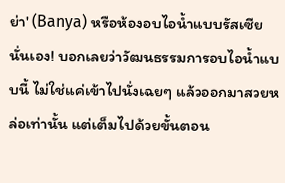ย่า' (Banya) หรือห้องอบไอน้ำแบบรัสเซียนั่นเอง! บอกเลยว่าวัฒนธรรมการอบไอน้ำแบบนี้ ไม่ใช่แค่เข้าไปนั่งเฉยๆ แล้วออกมาสวยหล่อเท่านั้น แต่เต็มไปด้วยขั้นตอน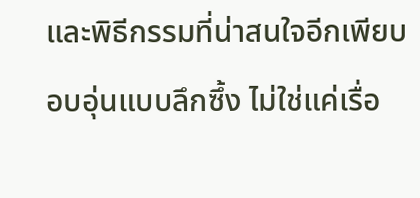และพิธีกรรมที่น่าสนใจอีกเพียบ อบอุ่นแบบลึกซึ้ง ไม่ใช่แค่เรื่อ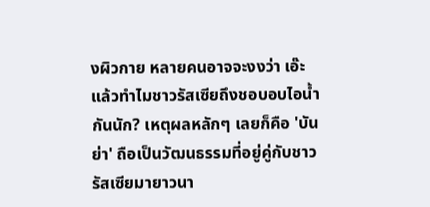งผิวกาย หลายคนอาจจะงงว่า เอ๊ะ แล้วทำไมชาวรัสเซียถึงชอบอบไอน้ำกันนัก? เหตุผลหลักๆ เลยก็คือ 'บันย่า' ถือเป็นวัฒนธรรมที่อยู่คู่กับชาวรัสเซียมายาวนา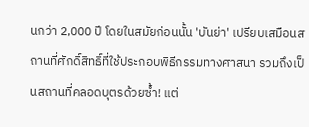นกว่า 2,000 ปี โดยในสมัยก่อนนั้น 'บันย่า' เปรียบเสมือนสถานที่ศักดิ์สิทธิ์ที่ใช้ประกอบพิธีกรรมทางศาสนา รวมถึงเป็นสถานที่คลอดบุตรด้วยซ้ำ! แต่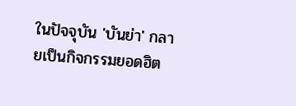ในปัจจุบัน 'บันย่า' กลายเป็นกิจกรรมยอดฮิต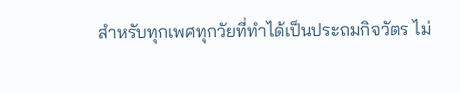สำหรับทุกเพศทุกวัยที่ทำได้เป็นประถมกิจวัตร ไม่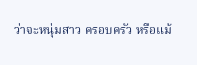ว่าจะหนุ่มสาว ครอบครัว หรือแม้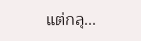แต่กลุ...